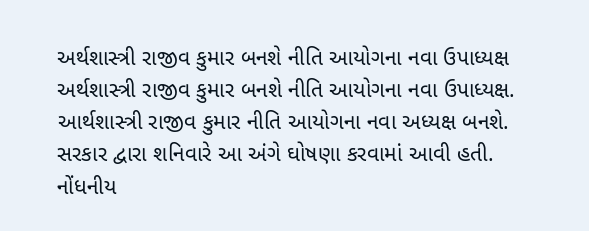અર્થશાસ્ત્રી રાજીવ કુમાર બનશે નીતિ આયોગના નવા ઉપાધ્યક્ષ
અર્થશાસ્ત્રી રાજીવ કુમાર બનશે નીતિ આયોગના નવા ઉપાધ્યક્ષ.
આર્થશાસ્ત્રી રાજીવ કુમાર નીતિ આયોગના નવા અધ્યક્ષ બનશે. સરકાર દ્વારા શનિવારે આ અંગે ઘોષણા કરવામાં આવી હતી. નોંધનીય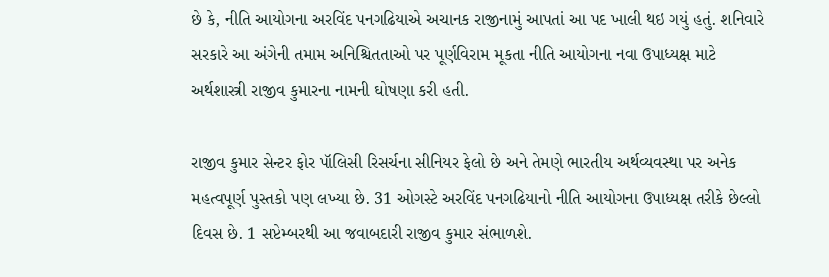છે કે, નીતિ આયોગના અરવિંદ પનગઢિયાએ અચાનક રાજીનામું આપતાં આ પદ ખાલી થઇ ગયું હતું. શનિવારે સરકારે આ અંગેની તમામ અનિશ્ચિતતાઓ પર પૂર્ણવિરામ મૂકતા નીતિ આયોગના નવા ઉપાધ્યક્ષ માટે અર્થશાસ્ત્રી રાજીવ કુમારના નામની ઘોષણા કરી હતી.

રાજીવ કુમાર સેન્ટર ફોર પૉલિસી રિસર્ચના સીનિયર ફેલો છે અને તેમણે ભારતીય અર્થવ્યવસ્થા પર અનેક મહત્વપૂર્ણ પુસ્તકો પણ લખ્યા છે. 31 ઓગસ્ટે અરવિંદ પનગઢિયાનો નીતિ આયોગના ઉપાધ્યક્ષ તરીકે છેલ્લો દિવસ છે. 1 સપ્ટેમ્બરથી આ જવાબદારી રાજીવ કુમાર સંભાળશે.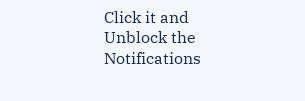Click it and Unblock the Notifications